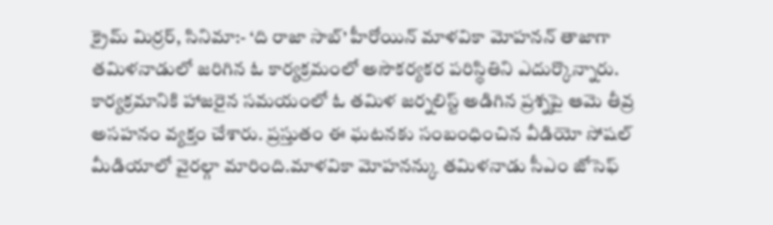క్రైమ్ మిర్రర్, సినిమా:- ‘ది రాజా సాబ్’ హీరోయిన్ మాళవికా మోహనన్ తాజాగా తమిళనాడులో జరిగిన ఓ కార్యక్రమంలో అసౌకర్యకర పరిస్థితిని ఎదుర్కొన్నారు. కార్యక్రమానికి హాజరైన సమయంలో ఓ తమిళ జర్నలిస్ట్ అడిగిన ప్రశ్నపై ఆమె తీవ్ర అసహనం వ్యక్తం చేశారు. ప్రస్తుతం ఈ ఘటనకు సంబంధించిన వీడియో సోషల్ మీడియాలో వైరల్గా మారింది.మాళవికా మోహనన్కు తమిళనాడు సీఎం జోసెఫ్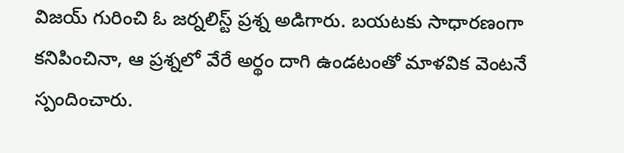విజయ్ గురించి ఓ జర్నలిస్ట్ ప్రశ్న అడిగారు. బయటకు సాధారణంగా కనిపించినా, ఆ ప్రశ్నలో వేరే అర్థం దాగి ఉండటంతో మాళవిక వెంటనే స్పందించారు.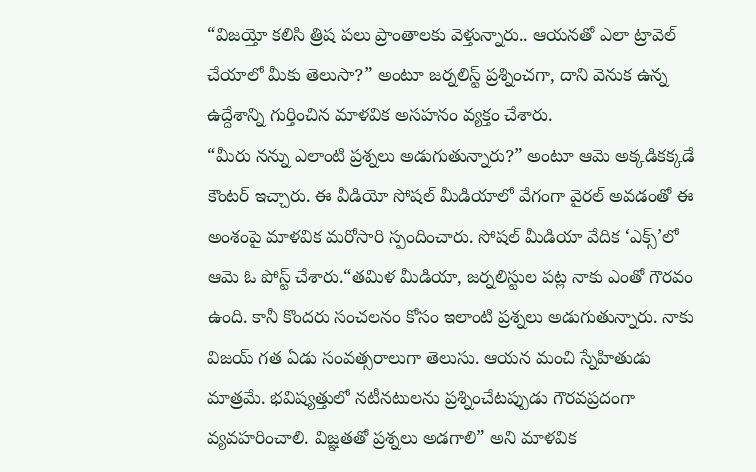“విజయ్తో కలిసి త్రిష పలు ప్రాంతాలకు వెళ్తున్నారు.. ఆయనతో ఎలా ట్రావెల్ చేయాలో మీకు తెలుసా?” అంటూ జర్నలిస్ట్ ప్రశ్నించగా, దాని వెనుక ఉన్న ఉద్దేశాన్ని గుర్తించిన మాళవిక అసహనం వ్యక్తం చేశారు.
“మీరు నన్ను ఎలాంటి ప్రశ్నలు అడుగుతున్నారు?” అంటూ ఆమె అక్కడికక్కడే కౌంటర్ ఇచ్చారు. ఈ వీడియో సోషల్ మీడియాలో వేగంగా వైరల్ అవడంతో ఈ అంశంపై మాళవిక మరోసారి స్పందించారు. సోషల్ మీడియా వేదిక ‘ఎక్స్’లో ఆమె ఓ పోస్ట్ చేశారు.“తమిళ మీడియా, జర్నలిస్టుల పట్ల నాకు ఎంతో గౌరవం ఉంది. కానీ కొందరు సంచలనం కోసం ఇలాంటి ప్రశ్నలు అడుగుతున్నారు. నాకు విజయ్ గత ఏడు సంవత్సరాలుగా తెలుసు. ఆయన మంచి స్నేహితుడు మాత్రమే. భవిష్యత్తులో నటీనటులను ప్రశ్నించేటప్పుడు గౌరవప్రదంగా వ్యవహరించాలి. విజ్ఞతతో ప్రశ్నలు అడగాలి” అని మాళవిక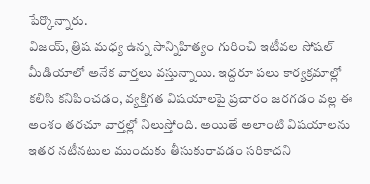పేర్కొన్నారు.
విజయ్, త్రిష మధ్య ఉన్న సాన్నిహిత్యం గురించి ఇటీవల సోషల్ మీడియాలో అనేక వార్తలు వస్తున్నాయి. ఇద్దరూ పలు కార్యక్రమాల్లో కలిసి కనిపించడం, వ్యక్తిగత విషయాలపై ప్రచారం జరగడం వల్ల ఈ అంశం తరచూ వార్తల్లో నిలుస్తోంది. అయితే అలాంటి విషయాలను ఇతర నటీనటుల ముందుకు తీసుకురావడం సరికాదని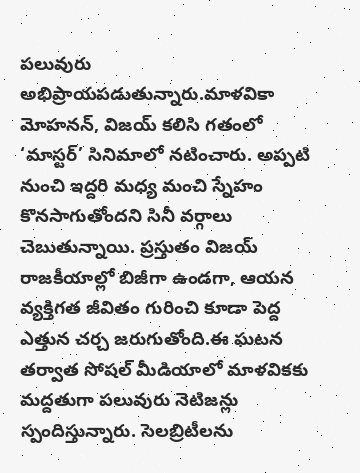పలువురు అభిప్రాయపడుతున్నారు.మాళవికా మోహనన్, విజయ్ కలిసి గతంలో ‘మాస్టర్’ సినిమాలో నటించారు. అప్పటి నుంచి ఇద్దరి మధ్య మంచి స్నేహం కొనసాగుతోందని సినీ వర్గాలు చెబుతున్నాయి. ప్రస్తుతం విజయ్ రాజకీయాల్లో బిజీగా ఉండగా, ఆయన వ్యక్తిగత జీవితం గురించి కూడా పెద్ద ఎత్తున చర్చ జరుగుతోంది.ఈ ఘటన తర్వాత సోషల్ మీడియాలో మాళవికకు మద్దతుగా పలువురు నెటిజన్లు స్పందిస్తున్నారు. సెలబ్రిటీలను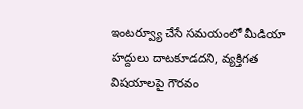ఇంటర్వ్యూ చేసే సమయంలో మీడియా హద్దులు దాటకూడదని, వ్యక్తిగత విషయాలపై గౌరవం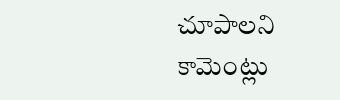చూపాలని కామెంట్లు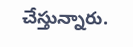చేస్తున్నారు.